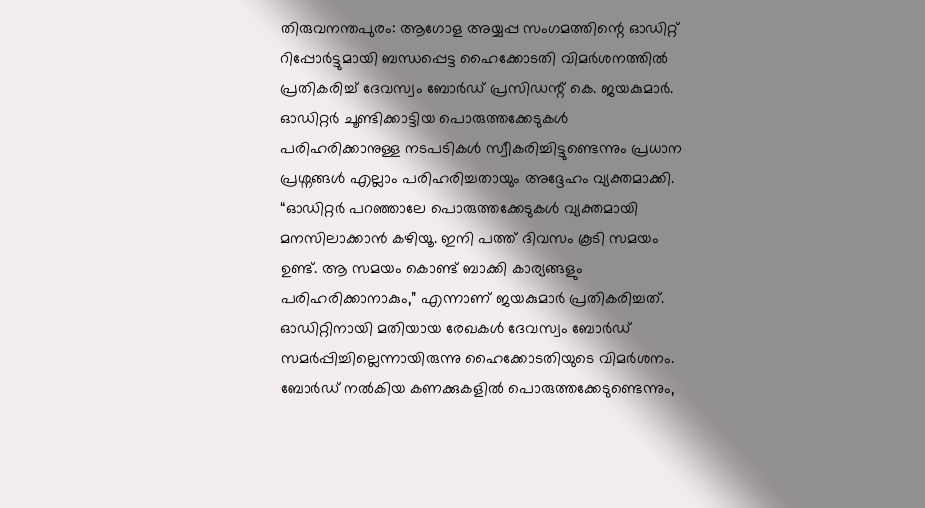തിരുവനന്തപുരം: ആഗോള അയ്യപ്പ സംഗമത്തിന്റെ ഓഡിറ്റ് റിപ്പോർട്ടുമായി ബന്ധപ്പെട്ട ഹൈക്കോടതി വിമർശനത്തിൽ പ്രതികരിച്ച് ദേവസ്വം ബോർഡ് പ്രസിഡന്റ് കെ. ജയകുമാർ. ഓഡിറ്റർ ചൂണ്ടിക്കാട്ടിയ പൊരുത്തക്കേടുകൾ പരിഹരിക്കാനുള്ള നടപടികൾ സ്വീകരിച്ചിട്ടുണ്ടെന്നും പ്രധാന പ്രശ്നങ്ങൾ എല്ലാം പരിഹരിച്ചതായും അദ്ദേഹം വ്യക്തമാക്കി.
“ഓഡിറ്റർ പറഞ്ഞാലേ പൊരുത്തക്കേടുകൾ വ്യക്തമായി മനസിലാക്കാൻ കഴിയൂ. ഇനി പത്ത് ദിവസം കൂടി സമയം ഉണ്ട്. ആ സമയം കൊണ്ട് ബാക്കി കാര്യങ്ങളും പരിഹരിക്കാനാകും,” എന്നാണ് ജയകുമാർ പ്രതികരിച്ചത്.
ഓഡിറ്റിനായി മതിയായ രേഖകൾ ദേവസ്വം ബോർഡ് സമർപ്പിച്ചില്ലെന്നായിരുന്നു ഹൈക്കോടതിയുടെ വിമർശനം. ബോർഡ് നൽകിയ കണക്കുകളിൽ പൊരുത്തക്കേടുണ്ടെന്നും,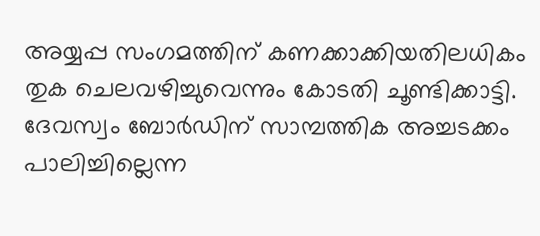അയ്യപ്പ സംഗമത്തിന് കണക്കാക്കിയതിലധികം തുക ചെലവഴിച്ചുവെന്നും കോടതി ചൂണ്ടിക്കാട്ടി. ദേവസ്വം ബോർഡിന് സാമ്പത്തിക അച്ചടക്കം പാലിച്ചില്ലെന്ന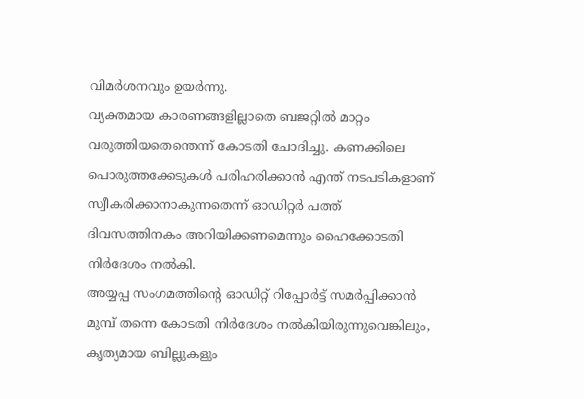വിമർശനവും ഉയർന്നു.
വ്യക്തമായ കാരണങ്ങളില്ലാതെ ബജറ്റിൽ മാറ്റം വരുത്തിയതെന്തെന്ന് കോടതി ചോദിച്ചു. കണക്കിലെ പൊരുത്തക്കേടുകൾ പരിഹരിക്കാൻ എന്ത് നടപടികളാണ് സ്വീകരിക്കാനാകുന്നതെന്ന് ഓഡിറ്റർ പത്ത് ദിവസത്തിനകം അറിയിക്കണമെന്നും ഹൈക്കോടതി നിർദേശം നൽകി.
അയ്യപ്പ സംഗമത്തിന്റെ ഓഡിറ്റ് റിപ്പോർട്ട് സമർപ്പിക്കാൻ മുമ്പ് തന്നെ കോടതി നിർദേശം നൽകിയിരുന്നുവെങ്കിലും, കൃത്യമായ ബില്ലുകളും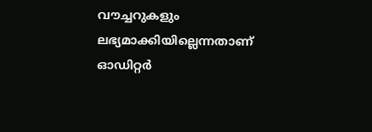വൗച്ചറുകളും ലഭ്യമാക്കിയില്ലെന്നതാണ് ഓഡിറ്റർ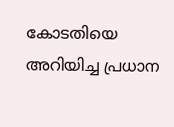കോടതിയെ അറിയിച്ച പ്രധാന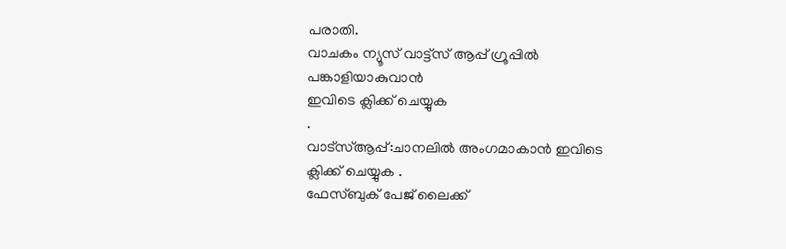പരാതി.
വാചകം ന്യൂസ് വാട്ട്സ് ആപ്പ് ഗ്രൂപ്പിൽ പങ്കാളിയാകുവാൻ
ഇവിടെ ക്ലിക്ക് ചെയ്യുക
.
വാട്സ്ആപ്പ്:ചാനലിൽ അംഗമാകാൻ ഇവിടെ ക്ലിക്ക് ചെയ്യുക .
ഫേസ്ബുക് പേജ് ലൈക്ക്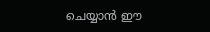ചെയ്യാൻ ഈ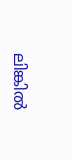ലിങ്കിൽ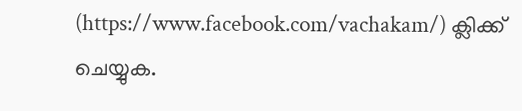(https://www.facebook.com/vachakam/) ക്ലിക്ക് ചെയ്യുക.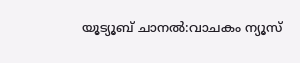യൂട്യൂബ് ചാനൽ:വാചകം ന്യൂസ്